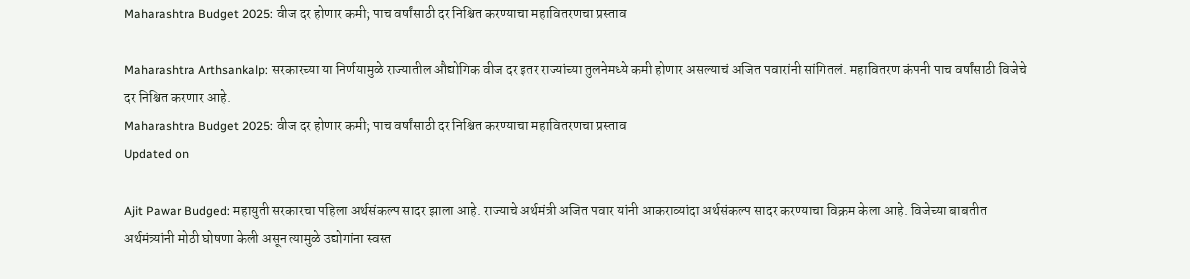Maharashtra Budget 2025: वीज दर होणार कमी; पाच वर्षांसाठी दर निश्चित करण्याचा महावितरणचा प्रस्ताव

Maharashtra Arthsankalp: सरकारच्या या निर्णयामुळे राज्यातील औद्योगिक वीज दर इतर राज्यांच्या तुलनेमध्ये कमी होणार असल्याचं अजित पवारांनी सांगितलं. महावितरण कंपनी पाच वर्षांसाठी विजेचे दर निश्चित करणार आहे.
Maharashtra Budget 2025: वीज दर होणार कमी; पाच वर्षांसाठी दर निश्चित करण्याचा महावितरणचा प्रस्ताव
Updated on

Ajit Pawar Budged: महायुती सरकारचा पहिला अर्थसंकल्प सादर झाला आहे. राज्याचे अर्थमंत्री अजित पवार यांनी आकराव्यांदा अर्थसंकल्प सादर करण्याचा विक्रम केला आहे. विजेच्या बाबतीत अर्थमंत्र्यांनी मोठी घोषणा केली असून त्यामुळे उद्योगांना स्वस्त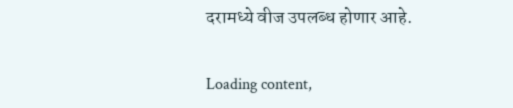दरामध्ये वीज उपलब्ध होणार आहे.

Loading content,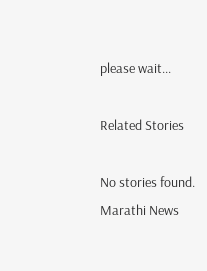please wait...

Related Stories

No stories found.
Marathi News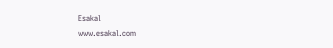Esakal
www.esakal.com